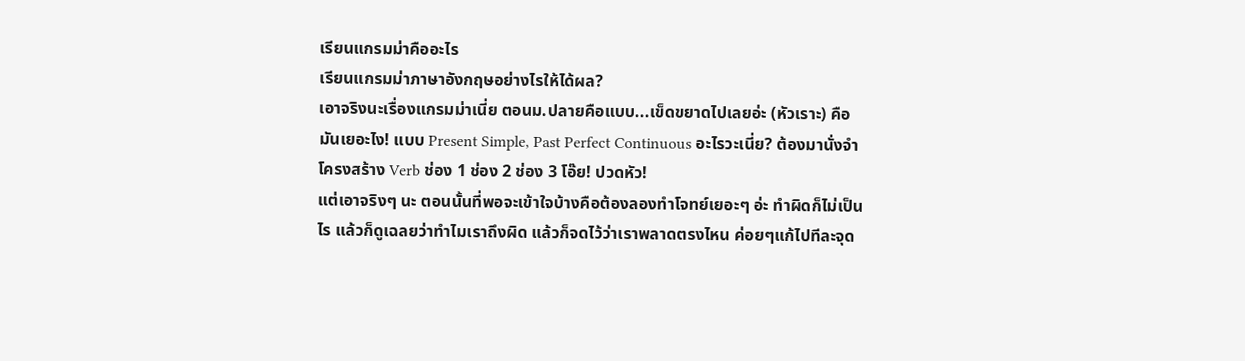เรียนแกรมม่าคืออะไร
เรียนแกรมม่าภาษาอังกฤษอย่างไรให้ได้ผล?
เอาจริงนะเรื่องแกรมม่าเนี่ย ตอนม.ปลายคือแบบ...เข็ดขยาดไปเลยอ่ะ (หัวเราะ) คือมันเยอะไง! แบบ Present Simple, Past Perfect Continuous อะไรวะเนี่ย? ต้องมานั่งจำโครงสร้าง Verb ช่อง 1 ช่อง 2 ช่อง 3 โอ๊ย! ปวดหัว!
แต่เอาจริงๆ นะ ตอนนั้นที่พอจะเข้าใจบ้างคือต้องลองทำโจทย์เยอะๆ อ่ะ ทำผิดก็ไม่เป็นไร แล้วก็ดูเฉลยว่าทำไมเราถึงผิด แล้วก็จดไว้ว่าเราพลาดตรงไหน ค่อยๆแก้ไปทีละจุด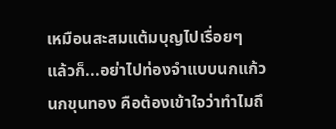เหมือนสะสมแต้มบุญไปเรื่อยๆ
แล้วก็...อย่าไปท่องจำแบบนกแก้วนกขุนทอง คือต้องเข้าใจว่าทำไมถึ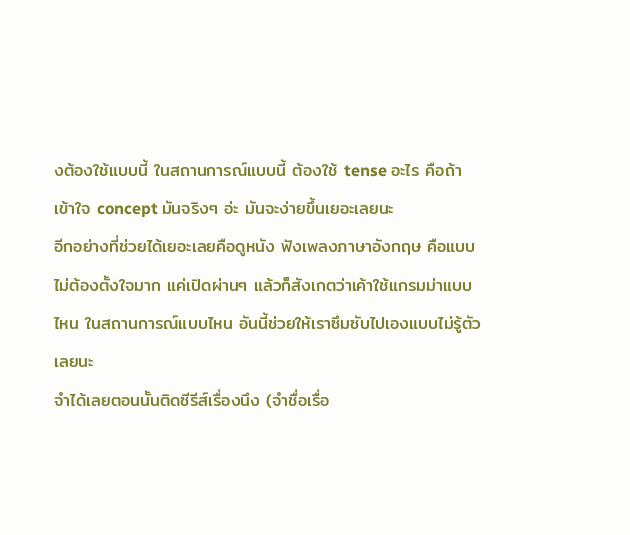งต้องใช้แบบนี้ ในสถานการณ์แบบนี้ ต้องใช้ tense อะไร คือถ้าเข้าใจ concept มันจริงๆ อ่ะ มันจะง่ายขึ้นเยอะเลยนะ
อีกอย่างที่ช่วยได้เยอะเลยคือดูหนัง ฟังเพลงภาษาอังกฤษ คือแบบไม่ต้องตั้งใจมาก แค่เปิดผ่านๆ แล้วก็สังเกตว่าเค้าใช้แกรมม่าแบบไหน ในสถานการณ์แบบไหน อันนี้ช่วยให้เราซึมซับไปเองแบบไม่รู้ตัวเลยนะ
จำได้เลยตอนนั้นติดซีรีส์เรื่องนึง (จำชื่อเรื่อ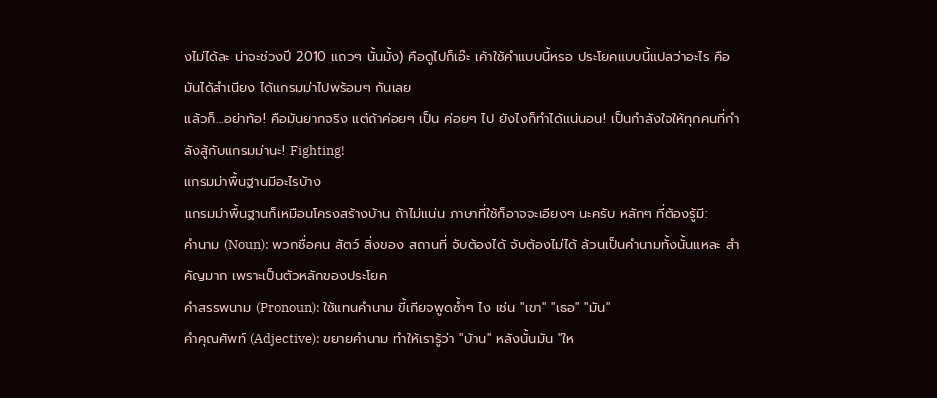งไม่ได้ละ น่าจะช่วงปี 2010 แถวๆ นั้นมั้ง) คือดูไปก็เอ๊ะ เค้าใช้คำแบบนี้หรอ ประโยคแบบนี้แปลว่าอะไร คือมันได้สำเนียง ได้แกรมม่าไปพร้อมๆ กันเลย
แล้วก็...อย่าท้อ! คือมันยากจริง แต่ถ้าค่อยๆ เป็น ค่อยๆ ไป ยังไงก็ทำได้แน่นอน! เป็นกำลังใจให้ทุกคนที่กำลังสู้กับแกรมม่านะ! Fighting!
แกรมม่าพื้นฐานมีอะไรบ้าง
แกรมม่าพื้นฐานก็เหมือนโครงสร้างบ้าน ถ้าไม่แน่น ภาษาที่ใช้ก็อาจจะเอียงๆ นะครับ หลักๆ ที่ต้องรู้มี:
คำนาม (Noun): พวกชื่อคน สัตว์ สิ่งของ สถานที่ จับต้องได้ จับต้องไม่ได้ ล้วนเป็นคำนามทั้งนั้นแหละ สำคัญมาก เพราะเป็นตัวหลักของประโยค
คำสรรพนาม (Pronoun): ใช้แทนคำนาม ขี้เกียจพูดซ้ำๆ ไง เช่น "เขา" "เธอ" "มัน"
คำคุณศัพท์ (Adjective): ขยายคำนาม ทำให้เรารู้ว่า "บ้าน" หลังนั้นมัน "ให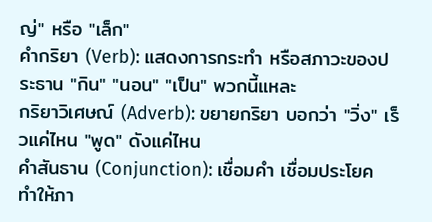ญ่" หรือ "เล็ก"
คำกริยา (Verb): แสดงการกระทำ หรือสภาวะของประธาน "กิน" "นอน" "เป็น" พวกนี้แหละ
กริยาวิเศษณ์ (Adverb): ขยายกริยา บอกว่า "วิ่ง" เร็วแค่ไหน "พูด" ดังแค่ไหน
คำสันธาน (Conjunction): เชื่อมคำ เชื่อมประโยค ทำให้ภา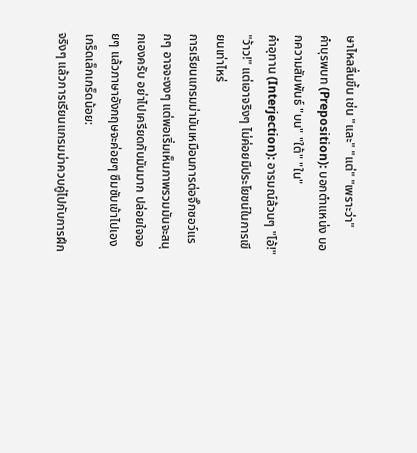ษาไหลลื่นขึ้น เช่น "และ" "แต่" "เพราะว่า"
คำบุรพบท (Preposition): บอกตำแหน่ง บอกความสัมพันธ์ "บน" "ใต้" "ใน"
คำอุทาน (Interjection): อารมณ์ล้วนๆ "โอ้!" "ว้าว!" แต่เอาจริงๆ ไม่ค่อยมีประโยชน์ในการเขียนเท่าไหร่
การเรียนแกรมม่ามันเหมือนการต่อจิ๊กซอว์แรกๆ อาจจะงงๆ แต่พอเริ่มเห็นภาพรวมมันจะสนุกเองครับ อย่าไปเครียดกับมันมาก ปล่อยใจจอยๆ แล้วภาษาอังกฤษจะค่อยๆ ซึมซับเข้าไปเอง
เกร็ดเล็กเกร็ดน้อย:
จริงๆ แล้วการเรียนแกรมม่าควบคู่ไปกับการฝึก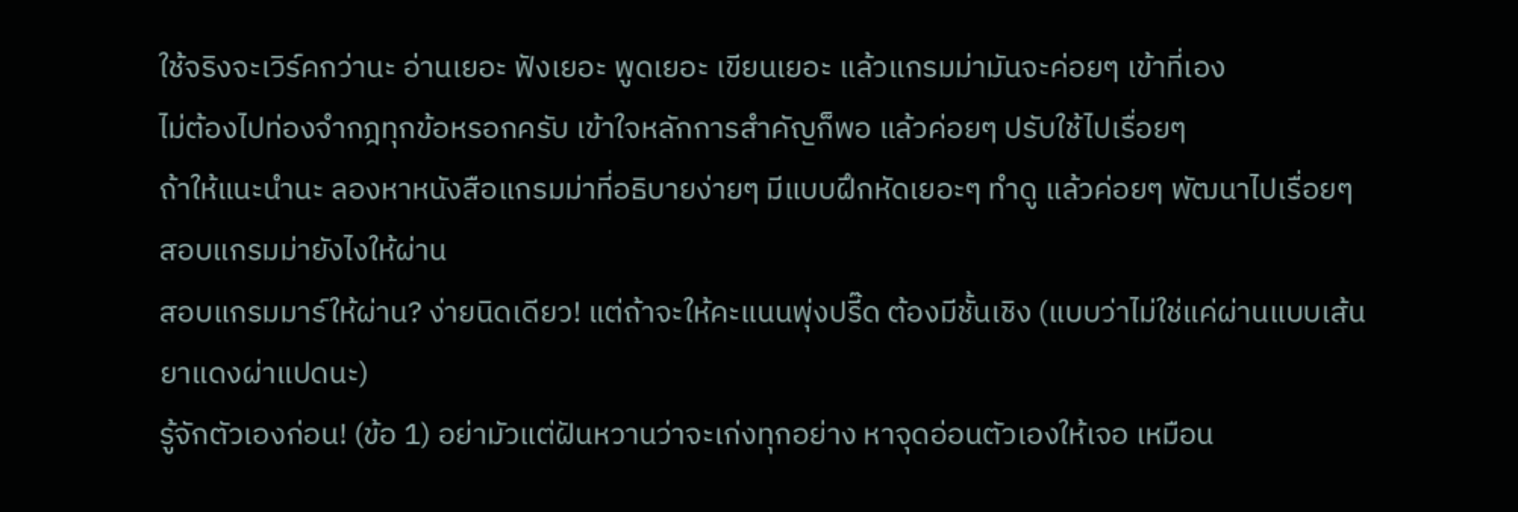ใช้จริงจะเวิร์คกว่านะ อ่านเยอะ ฟังเยอะ พูดเยอะ เขียนเยอะ แล้วแกรมม่ามันจะค่อยๆ เข้าที่เอง
ไม่ต้องไปท่องจำกฎทุกข้อหรอกครับ เข้าใจหลักการสำคัญก็พอ แล้วค่อยๆ ปรับใช้ไปเรื่อยๆ
ถ้าให้แนะนำนะ ลองหาหนังสือแกรมม่าที่อธิบายง่ายๆ มีแบบฝึกหัดเยอะๆ ทำดู แล้วค่อยๆ พัฒนาไปเรื่อยๆ
สอบแกรมม่ายังไงให้ผ่าน
สอบแกรมมาร์ให้ผ่าน? ง่ายนิดเดียว! แต่ถ้าจะให้คะแนนพุ่งปรี๊ด ต้องมีชั้นเชิง (แบบว่าไม่ใช่แค่ผ่านแบบเส้นยาแดงผ่าแปดนะ)
รู้จักตัวเองก่อน! (ข้อ 1) อย่ามัวแต่ฝันหวานว่าจะเก่งทุกอย่าง หาจุดอ่อนตัวเองให้เจอ เหมือน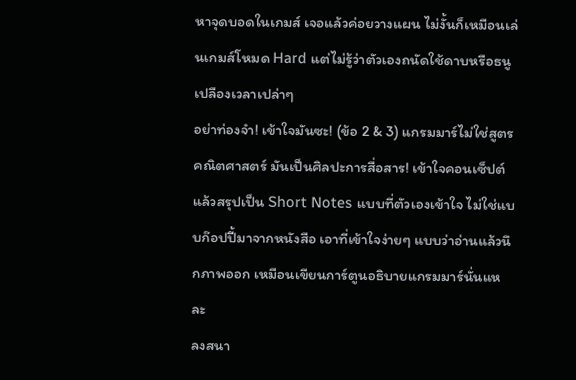หาจุดบอดในเกมส์ เจอแล้วค่อยวางแผน ไม่งั้นก็เหมือนเล่นเกมส์โหมด Hard แต่ไม่รู้ว่าตัวเองถนัดใช้ดาบหรือธนู เปลืองเวลาเปล่าๆ
อย่าท่องจำ! เข้าใจมันซะ! (ข้อ 2 & 3) แกรมมาร์ไม่ใช่สูตรคณิตศาสตร์ มันเป็นศิลปะการสื่อสาร! เข้าใจคอนเซ็ปต์ แล้วสรุปเป็น Short Notes แบบที่ตัวเองเข้าใจ ไม่ใช่แบบก๊อปปี้มาจากหนังสือ เอาที่เข้าใจง่ายๆ แบบว่าอ่านแล้วนึกภาพออก เหมือนเขียนการ์ตูนอธิบายแกรมมาร์นั่นแหละ
ลงสนา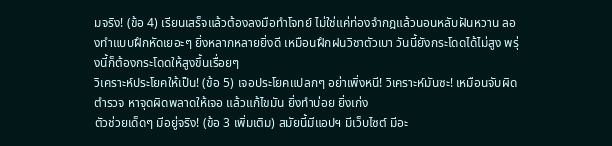มจริง! (ข้อ 4) เรียนเสร็จแล้วต้องลงมือทำโจทย์ ไม่ใช่แค่ท่องจำกฎแล้วนอนหลับฝันหวาน ลองทำแบบฝึกหัดเยอะๆ ยิ่งหลากหลายยิ่งดี เหมือนฝึกฝนวิชาตัวเบา วันนี้ยังกระโดดได้ไม่สูง พรุ่งนี้ก็ต้องกระโดดให้สูงขึ้นเรื่อยๆ
วิเคราะห์ประโยคให้เป็น! (ข้อ 5) เจอประโยคแปลกๆ อย่าเพิ่งหนี! วิเคราะห์มันซะ! เหมือนจับผิดตำรวจ หาจุดผิดพลาดให้เจอ แล้วแก้ไขมัน ยิ่งทำบ่อย ยิ่งเก่ง
ตัวช่วยเด็ดๆ มีอยู่จริง! (ข้อ 3 เพิ่มเติม) สมัยนี้มีแอปฯ มีเว็บไซต์ มีอะ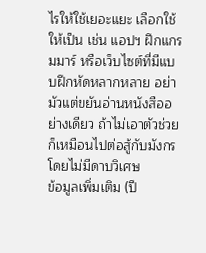ไรให้ใช้เยอะแยะ เลือกใช้ให้เป็น เช่น แอปฯ ฝึกแกรมมาร์ หรือเว็บไซต์ที่มีแบบฝึกหัดหลากหลาย อย่ามัวแต่ขยันอ่านหนังสืออย่างเดียว ถ้าไม่เอาตัวช่วย ก็เหมือนไปต่อสู้กับมังกรโดยไม่มีดาบวิเศษ
ข้อมูลเพิ่มเติม (ปี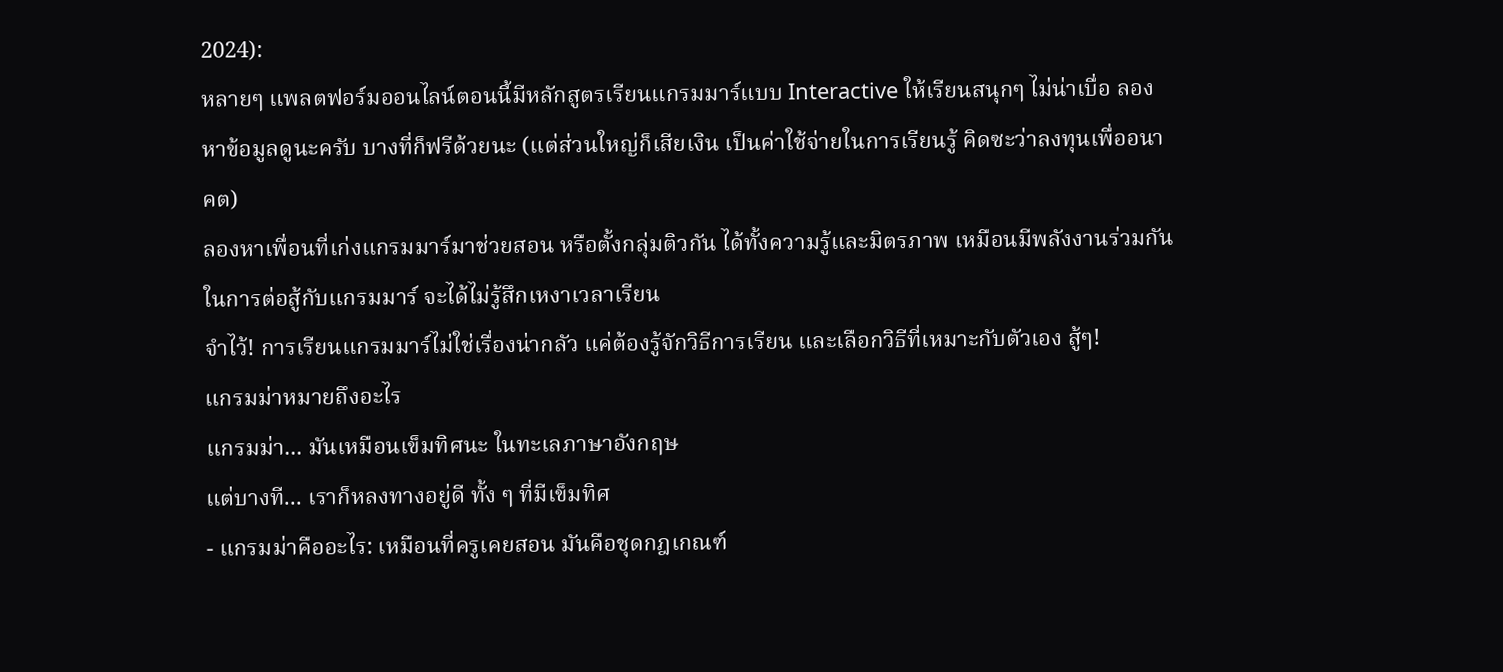2024):
หลายๆ แพลตฟอร์มออนไลน์ตอนนี้มีหลักสูตรเรียนแกรมมาร์แบบ Interactive ให้เรียนสนุกๆ ไม่น่าเบื่อ ลองหาข้อมูลดูนะครับ บางที่ก็ฟรีด้วยนะ (แต่ส่วนใหญ่ก็เสียเงิน เป็นค่าใช้จ่ายในการเรียนรู้ คิดซะว่าลงทุนเพื่ออนาคต)
ลองหาเพื่อนที่เก่งแกรมมาร์มาช่วยสอน หรือตั้งกลุ่มติวกัน ได้ทั้งความรู้และมิตรภาพ เหมือนมีพลังงานร่วมกันในการต่อสู้กับแกรมมาร์ จะได้ไม่รู้สึกเหงาเวลาเรียน
จำไว้! การเรียนแกรมมาร์ไม่ใช่เรื่องน่ากลัว แค่ต้องรู้จักวิธีการเรียน และเลือกวิธีที่เหมาะกับตัวเอง สู้ๆ!
แกรมม่าหมายถึงอะไร
แกรมม่า... มันเหมือนเข็มทิศนะ ในทะเลภาษาอังกฤษ
แต่บางที... เราก็หลงทางอยู่ดี ทั้ง ๆ ที่มีเข็มทิศ
- แกรมม่าคืออะไร: เหมือนที่ครูเคยสอน มันคือชุดกฎเกณฑ์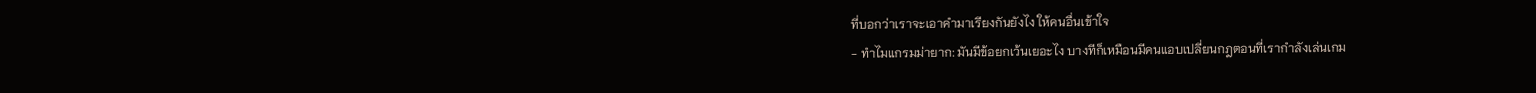ที่บอกว่าเราจะเอาคำมาเรียงกันยังไง ให้คนอื่นเข้าใจ
- ทำไมแกรมม่ายาก: มันมีข้อยกเว้นเยอะไง บางทีก็เหมือนมีคนแอบเปลี่ยนกฎตอนที่เรากำลังเล่นเกม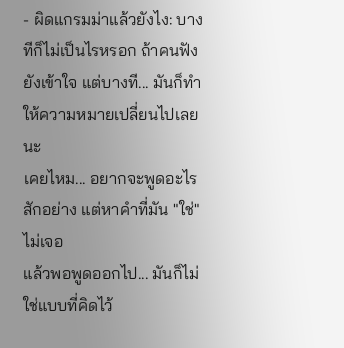- ผิดแกรมม่าแล้วยังไง: บางทีก็ไม่เป็นไรหรอก ถ้าคนฟังยังเข้าใจ แต่บางที... มันก็ทำให้ความหมายเปลี่ยนไปเลยนะ
เคยไหม... อยากจะพูดอะไรสักอย่าง แต่หาคำที่มัน "ใช่" ไม่เจอ
แล้วพอพูดออกไป... มันก็ไม่ใช่แบบที่คิดไว้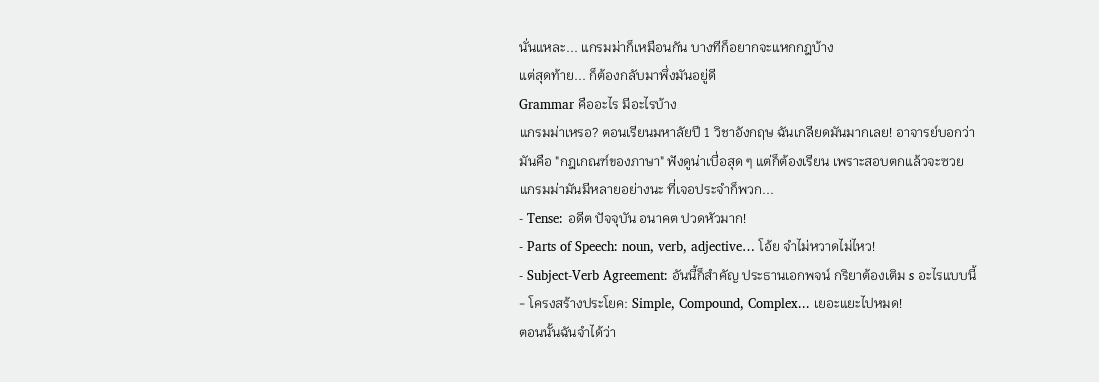นั่นแหละ... แกรมม่าก็เหมือนกัน บางทีก็อยากจะแหกกฎบ้าง
แต่สุดท้าย... ก็ต้องกลับมาพึ่งมันอยู่ดี
Grammar คืออะไร มีอะไรบ้าง
แกรมม่าเหรอ? ตอนเรียนมหาลัยปี 1 วิชาอังกฤษ ฉันเกลียดมันมากเลย! อาจารย์บอกว่ามันคือ "กฎเกณฑ์ของภาษา" ฟังดูน่าเบื่อสุด ๆ แต่ก็ต้องเรียน เพราะสอบตกแล้วจะซวย
แกรมม่ามันมีหลายอย่างนะ ที่เจอประจำก็พวก...
- Tense: อดีต ปัจจุบัน อนาคต ปวดหัวมาก!
- Parts of Speech: noun, verb, adjective… โอ้ย จำไม่หวาดไม่ไหว!
- Subject-Verb Agreement: อันนี้ก็สำคัญ ประธานเอกพจน์ กริยาต้องเติม s อะไรแบบนี้
- โครงสร้างประโยค: Simple, Compound, Complex... เยอะแยะไปหมด!
ตอนนั้นฉันจำได้ว่า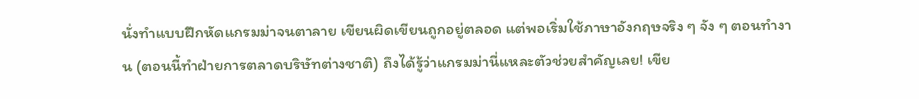นั่งทำแบบฝึกหัดแกรมม่าจนตาลาย เขียนผิดเขียนถูกอยู่ตลอด แต่พอเริ่มใช้ภาษาอังกฤษจริง ๆ จัง ๆ ตอนทำงาน (ตอนนี้ทำฝ่ายการตลาดบริษัทต่างชาติ) ถึงได้รู้ว่าแกรมม่านี่แหละตัวช่วยสำคัญเลย! เขีย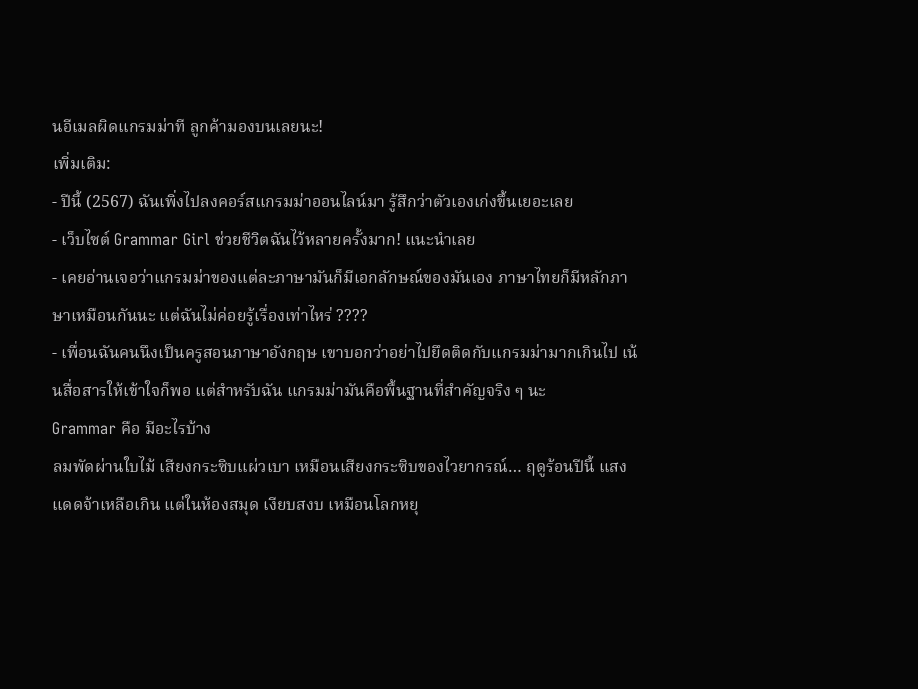นอีเมลผิดแกรมม่าที ลูกค้ามองบนเลยนะ!
เพิ่มเติม:
- ปีนี้ (2567) ฉันเพิ่งไปลงคอร์สแกรมม่าออนไลน์มา รู้สึกว่าตัวเองเก่งขึ้นเยอะเลย
- เว็บไซต์ Grammar Girl ช่วยชีวิตฉันไว้หลายครั้งมาก! แนะนำเลย
- เคยอ่านเจอว่าแกรมม่าของแต่ละภาษามันก็มีเอกลักษณ์ของมันเอง ภาษาไทยก็มีหลักภาษาเหมือนกันนะ แต่ฉันไม่ค่อยรู้เรื่องเท่าไหร่ ????
- เพื่อนฉันคนนึงเป็นครูสอนภาษาอังกฤษ เขาบอกว่าอย่าไปยึดติดกับแกรมม่ามากเกินไป เน้นสื่อสารให้เข้าใจก็พอ แต่สำหรับฉัน แกรมม่ามันคือพื้นฐานที่สำคัญจริง ๆ นะ
Grammar คือ มีอะไรบ้าง
ลมพัดผ่านใบไม้ เสียงกระซิบแผ่วเบา เหมือนเสียงกระซิบของไวยากรณ์… ฤดูร้อนปีนี้ แสงแดดจ้าเหลือเกิน แต่ในห้องสมุด เงียบสงบ เหมือนโลกหยุ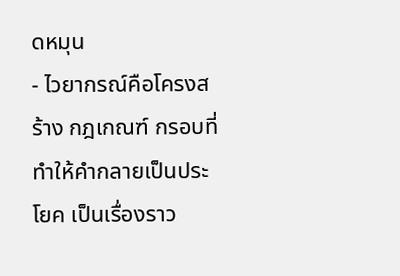ดหมุน
- ไวยากรณ์คือโครงสร้าง กฎเกณฑ์ กรอบที่ทำให้คำกลายเป็นประโยค เป็นเรื่องราว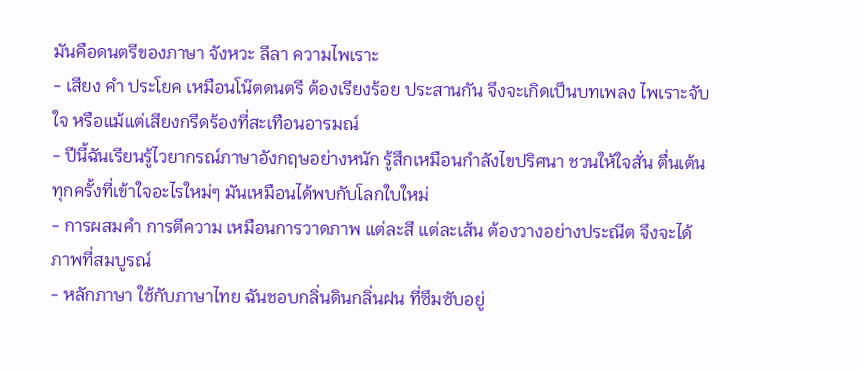มันคือดนตรีของภาษา จังหวะ ลีลา ความไพเราะ
- เสียง คำ ประโยค เหมือนโน๊ตดนตรี ต้องเรียงร้อย ประสานกัน จึงจะเกิดเป็นบทเพลง ไพเราะจับใจ หรือแม้แต่เสียงกรีดร้องที่สะเทือนอารมณ์
- ปีนี้ฉันเรียนรู้ไวยากรณ์ภาษาอังกฤษอย่างหนัก รู้สึกเหมือนกำลังไขปริศนา ชวนให้ใจสั่น ตื่นเต้น ทุกครั้งที่เข้าใจอะไรใหม่ๆ มันเหมือนได้พบกับโลกใบใหม่
- การผสมคำ การตีความ เหมือนการวาดภาพ แต่ละสี แต่ละเส้น ต้องวางอย่างประณีต จึงจะได้ภาพที่สมบูรณ์
- หลักภาษา ใช้กับภาษาไทย ฉันชอบกลิ่นดินกลิ่นฝน ที่ซึมซับอยู่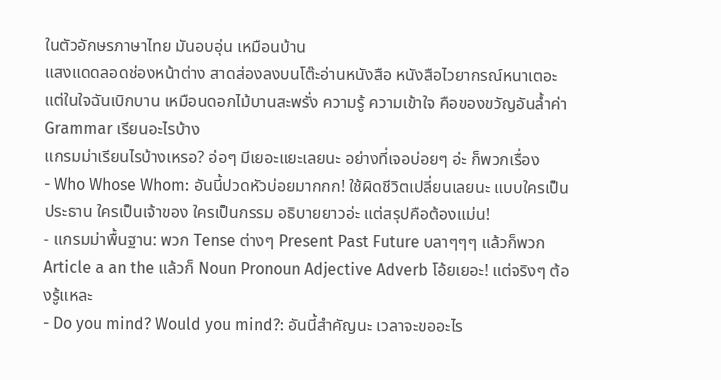ในตัวอักษรภาษาไทย มันอบอุ่น เหมือนบ้าน
แสงแดดลอดช่องหน้าต่าง สาดส่องลงบนโต๊ะอ่านหนังสือ หนังสือไวยากรณ์หนาเตอะ แต่ในใจฉันเบิกบาน เหมือนดอกไม้บานสะพรั่ง ความรู้ ความเข้าใจ คือของขวัญอันล้ำค่า
Grammar เรียนอะไรบ้าง
แกรมม่าเรียนไรบ้างเหรอ? อ่อๆ มีเยอะแยะเลยนะ อย่างที่เจอบ่อยๆ อ่ะ ก็พวกเรื่อง
- Who Whose Whom: อันนี้ปวดหัวบ่อยมากกก! ใช้ผิดชีวิตเปลี่ยนเลยนะ แบบใครเป็นประธาน ใครเป็นเจ้าของ ใครเป็นกรรม อธิบายยาวอ่ะ แต่สรุปคือต้องแม่น!
- แกรมม่าพื้นฐาน: พวก Tense ต่างๆ Present Past Future บลาๆๆๆ แล้วก็พวก Article a an the แล้วก็ Noun Pronoun Adjective Adverb โอ้ยเยอะ! แต่จริงๆ ต้องรู้แหละ
- Do you mind? Would you mind?: อันนี้สำคัญนะ เวลาจะขออะไร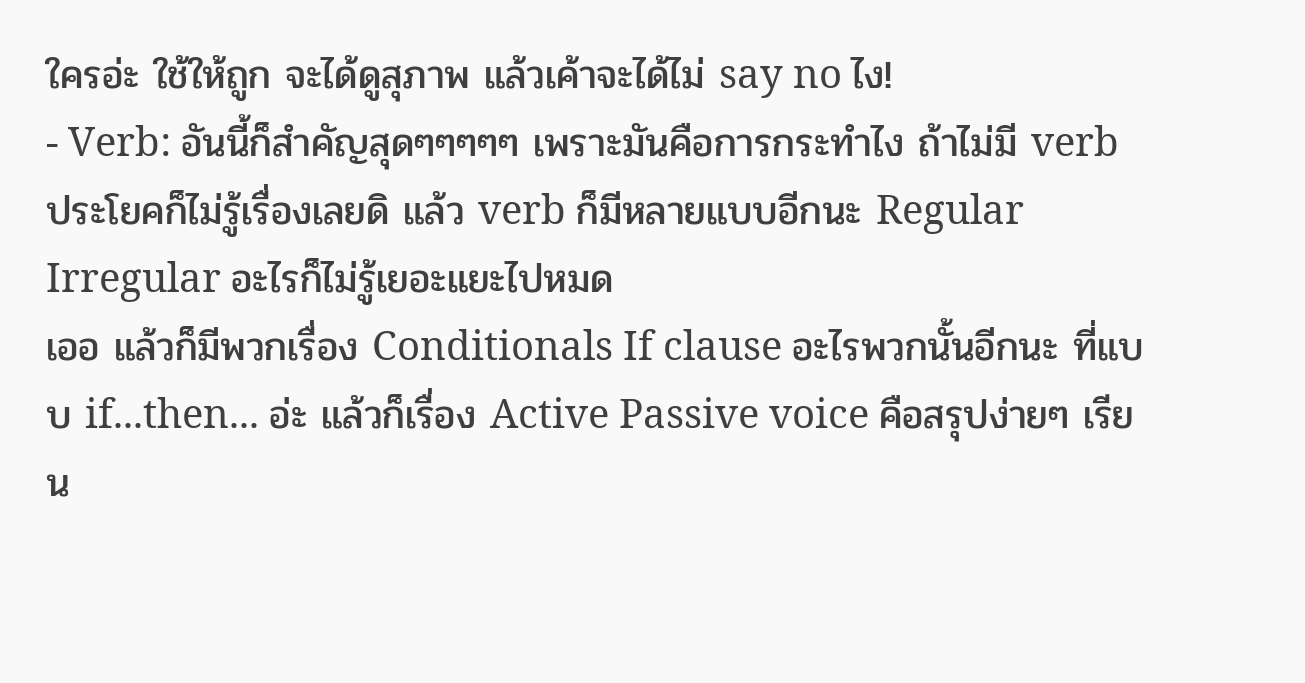ใครอ่ะ ใช้ให้ถูก จะได้ดูสุภาพ แล้วเค้าจะได้ไม่ say no ไง!
- Verb: อันนี้ก็สำคัญสุดๆๆๆๆๆ เพราะมันคือการกระทำไง ถ้าไม่มี verb ประโยคก็ไม่รู้เรื่องเลยดิ แล้ว verb ก็มีหลายแบบอีกนะ Regular Irregular อะไรก็ไม่รู้เยอะแยะไปหมด
เออ แล้วก็มีพวกเรื่อง Conditionals If clause อะไรพวกนั้นอีกนะ ที่แบบ if...then... อ่ะ แล้วก็เรื่อง Active Passive voice คือสรุปง่ายๆ เรียน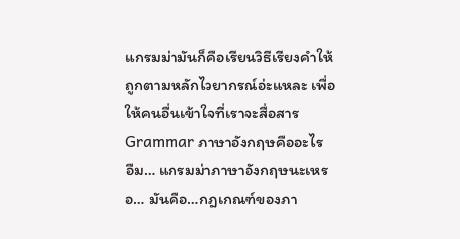แกรมม่ามันก็คือเรียนวิธีเรียงคำให้ถูกตามหลักไวยากรณ์อ่ะแหละ เพื่อให้คนอื่นเข้าใจที่เราจะสื่อสาร
Grammar ภาษาอังกฤษคืออะไร
อืม… แกรมม่าภาษาอังกฤษนะเหรอ… มันคือ…กฎเกณฑ์ของภา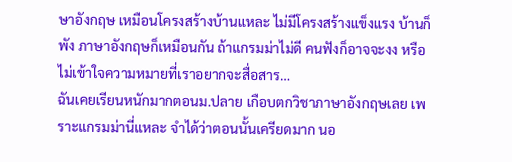ษาอังกฤษ เหมือนโครงสร้างบ้านแหละ ไม่มีโครงสร้างแข็งแรง บ้านก็พัง ภาษาอังกฤษก็เหมือนกัน ถ้าแกรมม่าไม่ดี คนฟังก็อาจจะงง หรือไม่เข้าใจความหมายที่เราอยากจะสื่อสาร…
ฉันเคยเรียนหนักมากตอนม.ปลาย เกือบตกวิชาภาษาอังกฤษเลย เพราะแกรมม่านี่แหละ จำได้ว่าตอนนั้นเครียดมาก นอ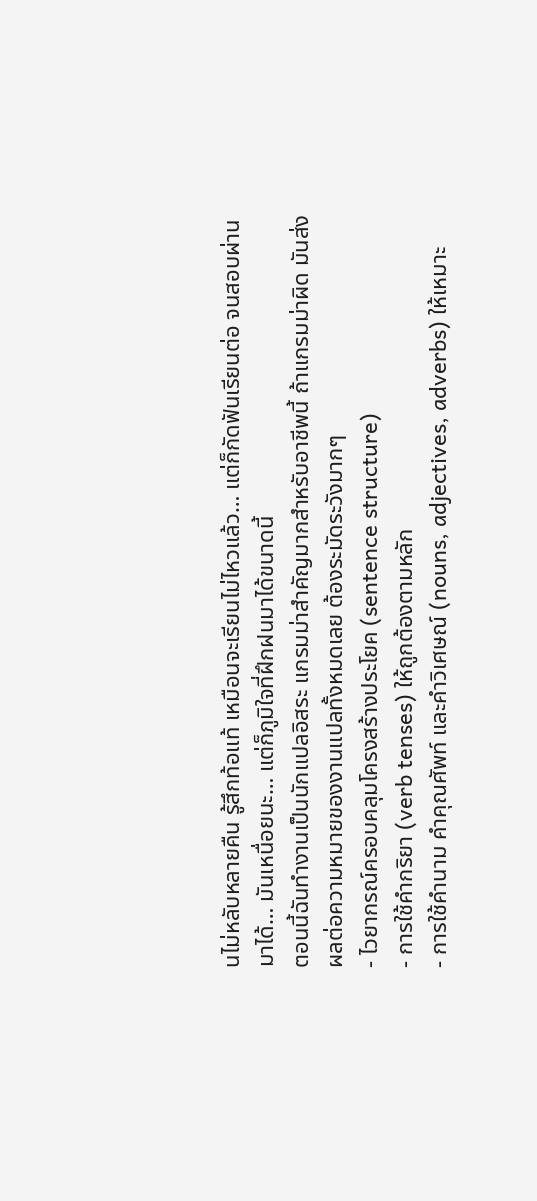นไม่หลับหลายคืน รู้สึกท้อแท้ เหมือนจะเรียนไม่ไหวแล้ว… แต่ก็กัดฟันเรียนต่อ จนสอบผ่านมาได้… มันเหนื่อยนะ… แต่ก็ภูมิใจที่ฝึกฝนมาได้ขนาดนี้
ตอนนี้ฉันทำงานเป็นนักแปลอิสระ แกรมม่าสำคัญมากสำหรับอาชีพนี้ ถ้าแกรมม่าผิด มันส่งผลต่อความหมายของงานแปลทั้งหมดเลย ต้องระมัดระวังมากๆ
- ไวยากรณ์ครอบคลุมโครงสร้างประโยค (sentence structure)
- การใช้คำกริยา (verb tenses) ให้ถูกต้องตามหลัก
- การใช้คำนาม คำคุณศัพท์ และคำวิเศษณ์ (nouns, adjectives, adverbs) ให้เหมาะ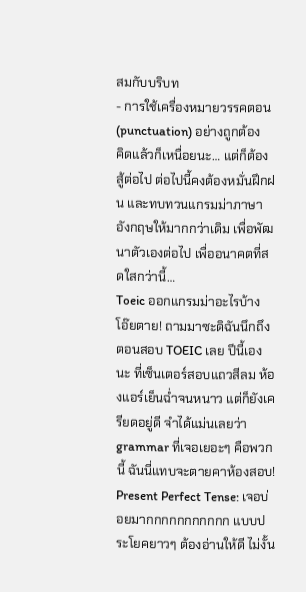สมกับบริบท
- การใช้เครื่องหมายวรรคตอน (punctuation) อย่างถูกต้อง
คิดแล้วก็เหนื่อยนะ… แต่ก็ต้องสู้ต่อไป ต่อไปนี้คงต้องหมั่นฝึกฝน และทบทวนแกรมม่าภาษาอังกฤษให้มากกว่าเดิม เพื่อพัฒนาตัวเองต่อไป เพื่ออนาคตที่สดใสกว่านี้…
Toeic ออกแกรมม่าอะไรบ้าง
โอ๊ยตาย! ถามมาซะดิฉันนึกถึงตอนสอบ TOEIC เลย ปีนี้เองนะ ที่เซ็นเตอร์สอบแถวสีลม ห้องแอร์เย็นฉ่ำจนหนาว แต่ก็ยังเครียดอยู่ดี จำได้แม่นเลยว่า grammar ที่เจอเยอะๆ คือพวกนี้ ฉันนี่แทบจะตายคาห้องสอบ!
Present Perfect Tense: เจอบ่อยมากกกกกกกกกกก แบบประโยคยาวๆ ต้องอ่านให้ดี ไม่งั้น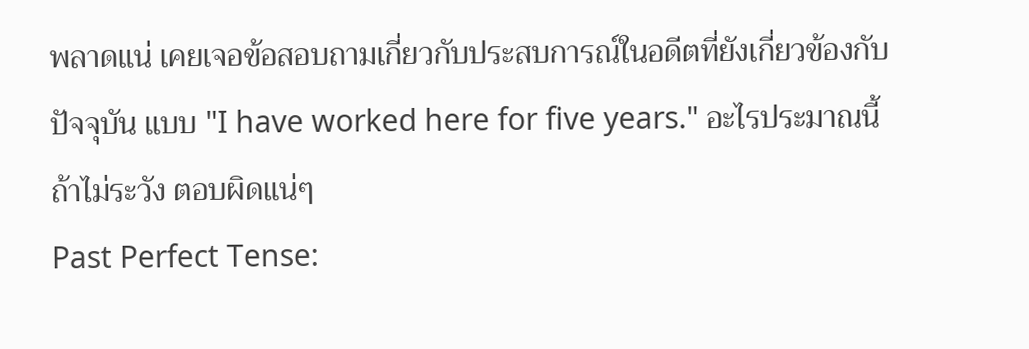พลาดแน่ เคยเจอข้อสอบถามเกี่ยวกับประสบการณ์ในอดีตที่ยังเกี่ยวข้องกับปัจจุบัน แบบ "I have worked here for five years." อะไรประมาณนี้ ถ้าไม่ระวัง ตอบผิดแน่ๆ
Past Perfect Tense: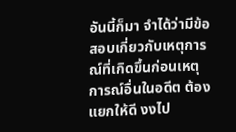อันนี้ก็มา จำได้ว่ามีข้อสอบเกี่ยวกับเหตุการณ์ที่เกิดขึ้นก่อนเหตุการณ์อื่นในอดีต ต้องแยกให้ดี งงไป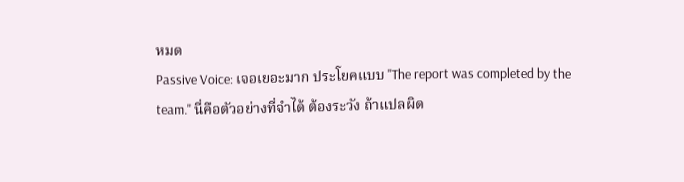หมด
Passive Voice: เจอเยอะมาก ประโยคแบบ "The report was completed by the team." นี่คือตัวอย่างที่จำได้ ต้องระวัง ถ้าแปลผิด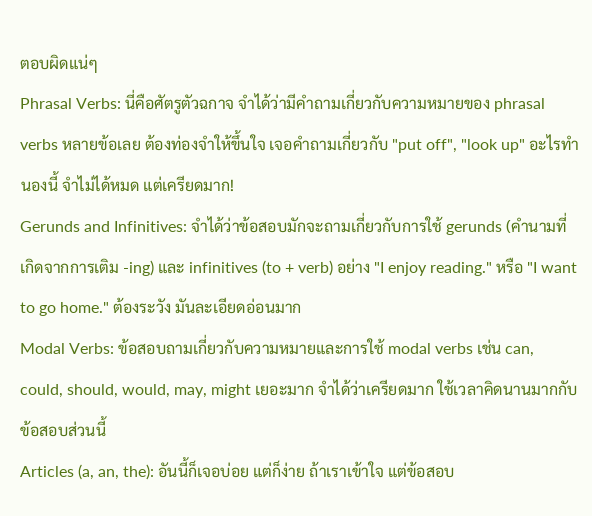ตอบผิดแน่ๆ
Phrasal Verbs: นี่คือศัตรูตัวฉกาจ จำได้ว่ามีคำถามเกี่ยวกับความหมายของ phrasal verbs หลายข้อเลย ต้องท่องจำให้ขึ้นใจ เจอคำถามเกี่ยวกับ "put off", "look up" อะไรทำนองนี้ จำไม่ได้หมด แต่เครียดมาก!
Gerunds and Infinitives: จำได้ว่าข้อสอบมักจะถามเกี่ยวกับการใช้ gerunds (คำนามที่เกิดจากการเติม -ing) และ infinitives (to + verb) อย่าง "I enjoy reading." หรือ "I want to go home." ต้องระวัง มันละเอียดอ่อนมาก
Modal Verbs: ข้อสอบถามเกี่ยวกับความหมายและการใช้ modal verbs เช่น can, could, should, would, may, might เยอะมาก จำได้ว่าเครียดมาก ใช้เวลาคิดนานมากกับข้อสอบส่วนนี้
Articles (a, an, the): อันนี้ก็เจอบ่อย แต่ก็ง่าย ถ้าเราเข้าใจ แต่ข้อสอบ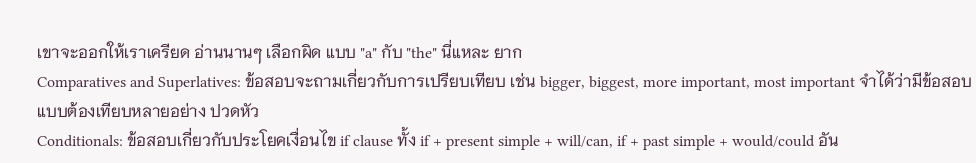เขาจะออกให้เราเครียด อ่านนานๆ เลือกผิด แบบ "a" กับ "the" นี่แหละ ยาก
Comparatives and Superlatives: ข้อสอบจะถามเกี่ยวกับการเปรียบเทียบ เช่น bigger, biggest, more important, most important จำได้ว่ามีข้อสอบแบบต้องเทียบหลายอย่าง ปวดหัว
Conditionals: ข้อสอบเกี่ยวกับประโยคเงื่อนไข if clause ทั้ง if + present simple + will/can, if + past simple + would/could อัน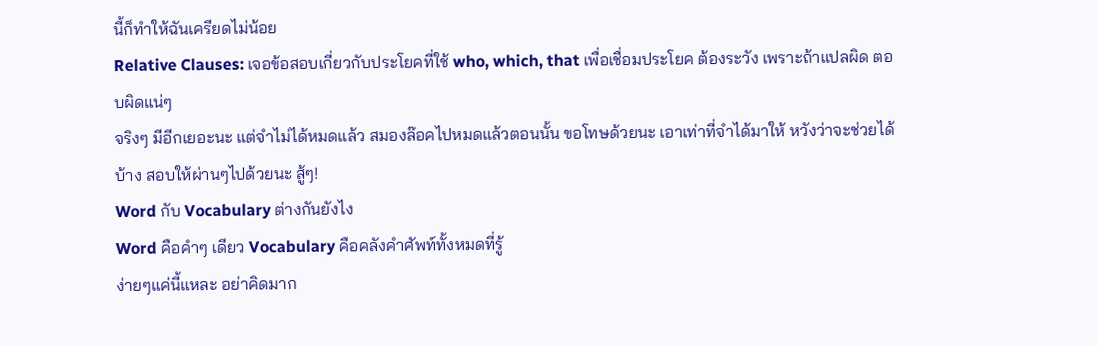นี้ก็ทำให้ฉันเครียดไม่น้อย
Relative Clauses: เจอข้อสอบเกี่ยวกับประโยคที่ใช้ who, which, that เพื่อเชื่อมประโยค ต้องระวัง เพราะถ้าแปลผิด ตอบผิดแน่ๆ
จริงๆ มีอีกเยอะนะ แต่จำไม่ได้หมดแล้ว สมองล๊อคไปหมดแล้วตอนนั้น ขอโทษด้วยนะ เอาเท่าที่จำได้มาให้ หวังว่าจะช่วยได้บ้าง สอบให้ผ่านๆไปด้วยนะ สู้ๆ!
Word กับ Vocabulary ต่างกันยังไง
Word คือคำๆ เดียว Vocabulary คือคลังคำศัพท์ทั้งหมดที่รู้
ง่ายๆแค่นี้แหละ อย่าคิดมาก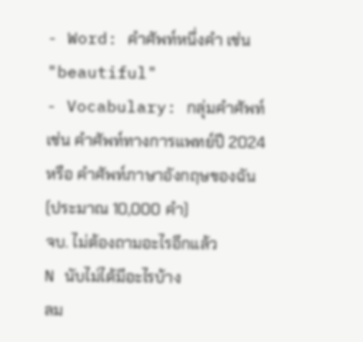- Word: คำศัพท์หนึ่งคำ เช่น "beautiful"
- Vocabulary: กลุ่มคำศัพท์ เช่น คำศัพท์ทางการแพทย์ปี 2024 หรือ คำศัพท์ภาษาอังกฤษของฉัน (ประมาณ 10,000 คำ)
จบ. ไม่ต้องถามอะไรอีกแล้ว
N นับไม่ได้มีอะไรบ้าง
ลม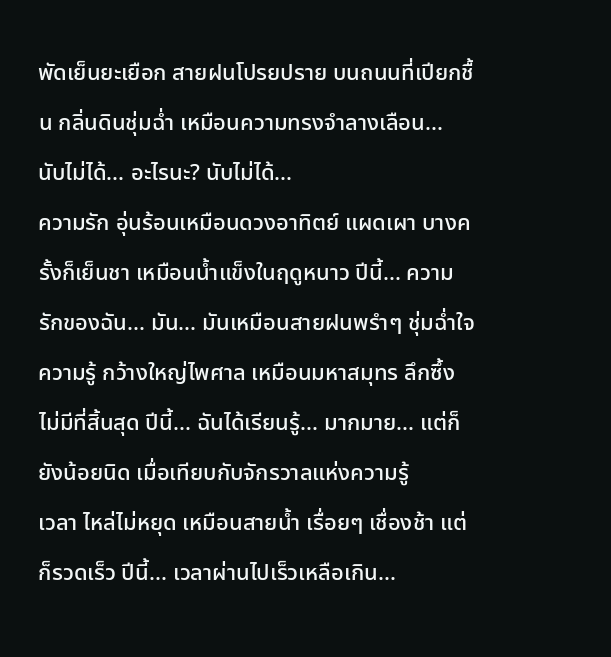พัดเย็นยะเยือก สายฝนโปรยปราย บนถนนที่เปียกชื้น กลิ่นดินชุ่มฉ่ำ เหมือนความทรงจำลางเลือน... นับไม่ได้... อะไรนะ? นับไม่ได้...
ความรัก อุ่นร้อนเหมือนดวงอาทิตย์ แผดเผา บางครั้งก็เย็นชา เหมือนน้ำแข็งในฤดูหนาว ปีนี้... ความรักของฉัน... มัน... มันเหมือนสายฝนพรำๆ ชุ่มฉ่ำใจ
ความรู้ กว้างใหญ่ไพศาล เหมือนมหาสมุทร ลึกซึ้ง ไม่มีที่สิ้นสุด ปีนี้... ฉันได้เรียนรู้... มากมาย... แต่ก็ยังน้อยนิด เมื่อเทียบกับจักรวาลแห่งความรู้
เวลา ไหล่ไม่หยุด เหมือนสายน้ำ เรื่อยๆ เชื่องช้า แต่ก็รวดเร็ว ปีนี้... เวลาผ่านไปเร็วเหลือเกิน...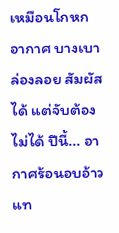เหมือนโกหก
อากาศ บางเบา ล่องลอย สัมผัสได้ แต่จับต้องไม่ได้ ปีนี้... อากาศร้อนอบอ้าว แท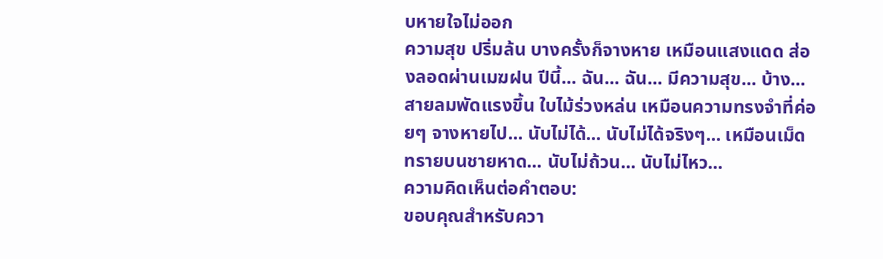บหายใจไม่ออก
ความสุข ปริ่มล้น บางครั้งก็จางหาย เหมือนแสงแดด ส่องลอดผ่านเมฆฝน ปีนี้... ฉัน... ฉัน... มีความสุข... บ้าง...
สายลมพัดแรงขึ้น ใบไม้ร่วงหล่น เหมือนความทรงจำที่ค่อยๆ จางหายไป... นับไม่ได้... นับไม่ได้จริงๆ... เหมือนเม็ดทรายบนชายหาด... นับไม่ถ้วน... นับไม่ไหว...
ความคิดเห็นต่อคำตอบ:
ขอบคุณสำหรับควา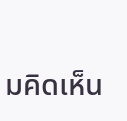มคิดเห็น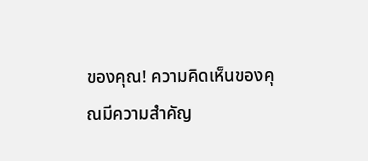ของคุณ! ความคิดเห็นของคุณมีความสำคัญ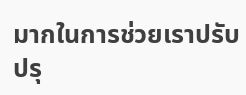มากในการช่วยเราปรับปรุ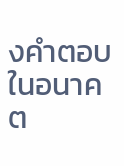งคำตอบในอนาคต